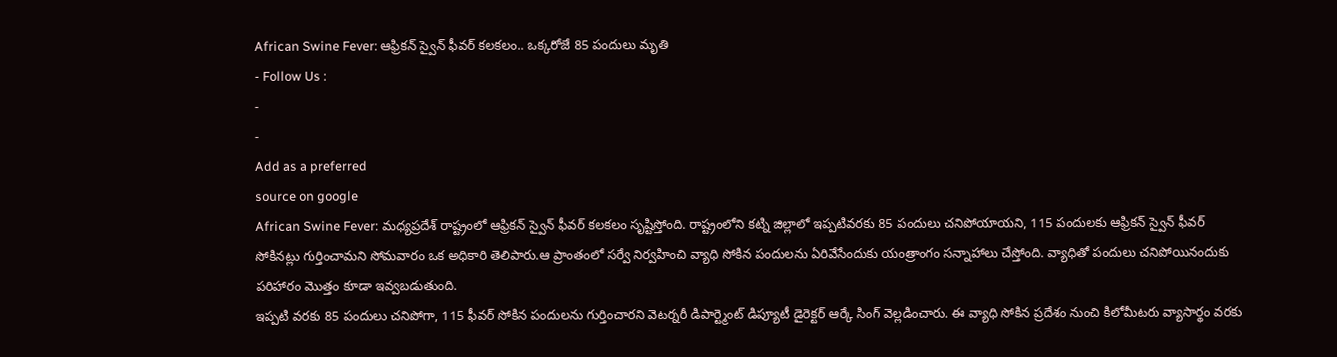African Swine Fever: ఆఫ్రికన్ స్వైన్ ఫీవర్ కలకలం.. ఒక్కరోజే 85 పందులు మృతి
- Follow Us :
-
-
Add as a preferred
source on google
African Swine Fever: మధ్యప్రదేశ్ రాష్ట్రంలో ఆఫ్రికన్ స్వైన్ ఫీవర్ కలకలం సృష్టిస్తోంది. రాష్ట్రంలోని కట్ని జిల్లాలో ఇప్పటివరకు 85 పందులు చనిపోయాయని, 115 పందులకు ఆఫ్రికన్ స్వైన్ ఫీవర్ సోకినట్లు గుర్తించామని సోమవారం ఒక అధికారి తెలిపారు.ఆ ప్రాంతంలో సర్వే నిర్వహించి వ్యాధి సోకిన పందులను ఏరివేసేందుకు యంత్రాంగం సన్నాహాలు చేస్తోంది. వ్యాధితో పందులు చనిపోయినందుకు పరిహారం మొత్తం కూడా ఇవ్వబడుతుంది.
ఇప్పటి వరకు 85 పందులు చనిపోగా, 115 ఫీవర్ సోకిన పందులను గుర్తించారని వెటర్నరీ డిపార్ట్మెంట్ డిప్యూటీ డైరెక్టర్ ఆర్కే సింగ్ వెల్లడించారు. ఈ వ్యాధి సోకిన ప్రదేశం నుంచి కిలోమీటరు వ్యాసార్థం వరకు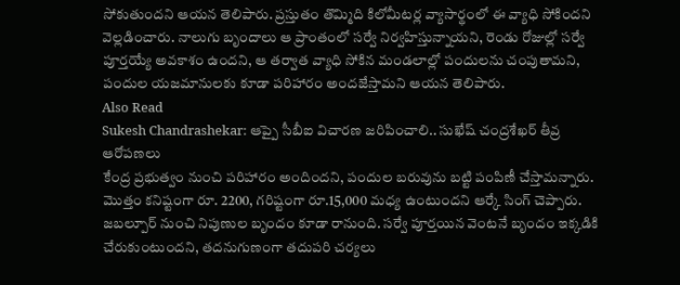సోకుతుందని ఆయన తెలిపారు. ప్రస్తుతం తొమ్మిది కిలోమీటర్ల వ్యాసార్థంలో ఈ వ్యాధి సోకిందని వెల్లడించారు. నాలుగు బృందాలు ఆ ప్రాంతంలో సర్వే నిర్వహిస్తున్నాయని, రెండు రోజుల్లో సర్వే పూర్తయ్యే అవకాశం ఉందని, ఆ తర్వాత వ్యాధి సోకిన మండలాల్లో పందులను చంపుతామని, పందుల యజమానులకు కూడా పరిహారం అందజేస్తామని ఆయన తెలిపారు.
Also Read
Sukesh Chandrashekar: ఆప్పై సీబీఐ విచారణ జరిపించాలి.. సుఖేష్ చంద్రశేఖర్ తీవ్ర ఆరోపణలు
కేంద్ర ప్రభుత్వం నుంచి పరిహారం అందిందని, పందుల బరువును బట్టి పంపిణీ చేస్తామన్నారు. మొత్తం కనిష్టంగా రూ. 2200, గరిష్టంగా రూ.15,000 మధ్య ఉంటుందని ఆర్కే సింగ్ చెప్పారు. జబల్పూర్ నుంచి నిపుణుల బృందం కూడా రానుంది. సర్వే పూర్తయిన వెంటనే బృందం ఇక్కడికి చేరుకుంటుందని, తదనుగుణంగా తదుపరి చర్యలు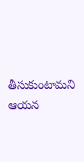తీసుకుంటామని ఆయన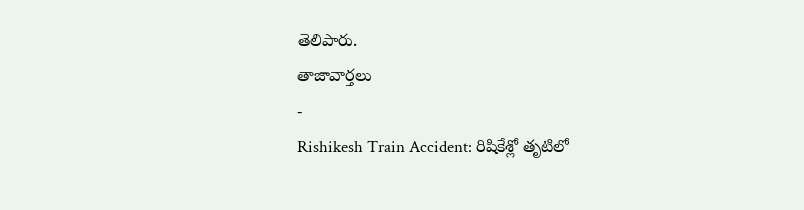తెలిపారు.
తాజావార్తలు
-
Rishikesh Train Accident: రిషికేశ్లో తృటిలో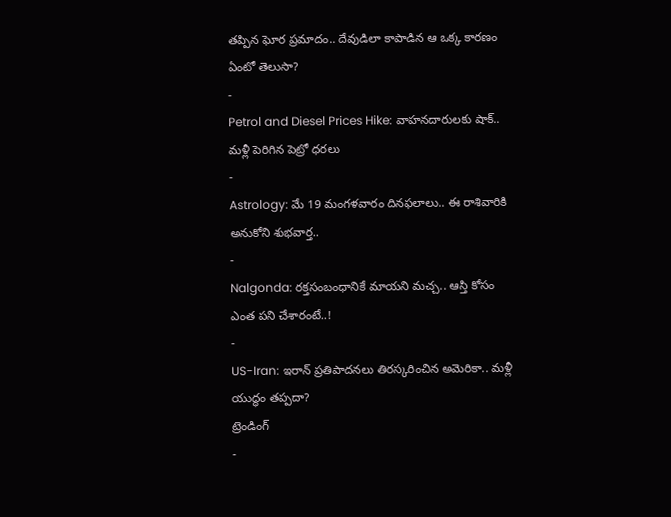తప్పిన ఘోర ప్రమాదం.. దేవుడిలా కాపాడిన ఆ ఒక్క కారణం ఏంటో తెలుసా?
-
Petrol and Diesel Prices Hike: వాహనదారులకు షాక్.. మళ్లీ పెరిగిన పెట్రో ధరలు
-
Astrology: మే 19 మంగళవారం దినఫలాలు.. ఈ రాశివారికి అనుకోని శుభవార్త..
-
Nalgonda: రక్తసంబంధానికే మాయని మచ్చ.. ఆస్తి కోసం ఎంత పని చేశారంటే..!
-
US-Iran: ఇరాన్ ప్రతిపాదనలు తిరస్కరించిన అమెరికా.. మళ్లీ యుద్ధం తప్పదా?
ట్రెండింగ్
-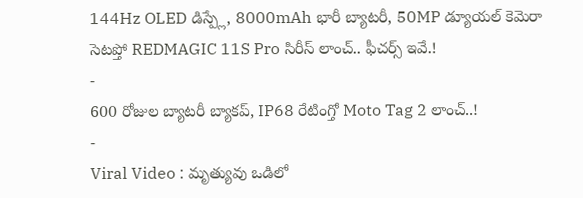144Hz OLED డిస్ప్లే, 8000mAh భారీ బ్యాటరీ, 50MP డ్యూయల్ కెమెరా సెటప్తో REDMAGIC 11S Pro సిరీస్ లాంచ్.. ఫీచర్స్ ఇవే.!
-
600 రోజుల బ్యాటరీ బ్యాకప్, IP68 రేటింగ్తో Moto Tag 2 లాంచ్..!
-
Viral Video : మృత్యువు ఒడిలో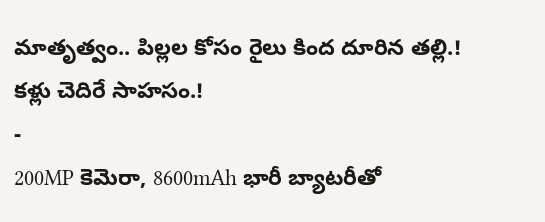మాతృత్వం.. పిల్లల కోసం రైలు కింద దూరిన తల్లి.! కళ్లు చెదిరే సాహసం.!
-
200MP కెమెరా, 8600mAh భారీ బ్యాటరీతో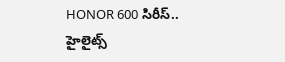HONOR 600 సిరీస్.. హైలైట్స్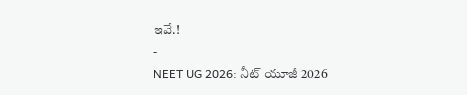ఇవే.!
-
NEET UG 2026: నీట్ యూజీ 2026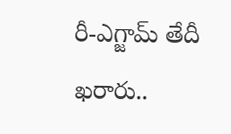రీ-ఎగ్జామ్ తేదీ ఖరారు..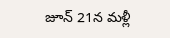జూన్ 21న మళ్లీ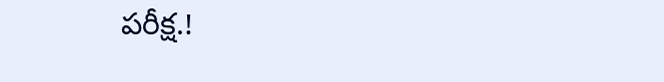పరీక్ష.!